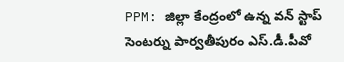PPM: జిల్లా కేంద్రంలో ఉన్న వన్ స్టాప్ సెంటర్ను పార్వతీపురం ఎస్.డీ.పీవో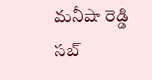మనీషా రెడ్డి సబ్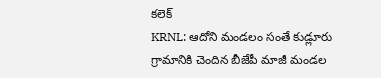కలెక్
KRNL: ఆదోని మండలం సంతే కుడ్లూరు గ్రామానికి చెందిన బీజేపీ మాజీ మండల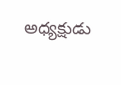అధ్యక్షుడు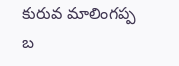కురువ మాలింగప్ప బ